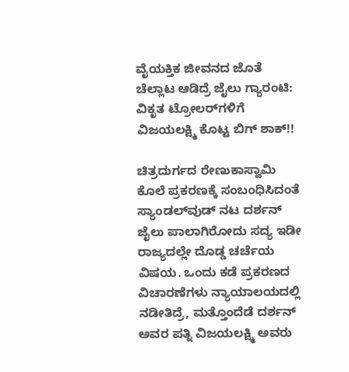ವೈಯಕ್ತಿಕ ಜೀವನದ ಜೊತೆ ಚೆಲ್ಲಾಟ ಆಡಿದ್ರೆ ಜೈಲು ಗ್ಯಾರಂಟಿ: ವಿಕೃತ ಟ್ರೋಲರ್‌ಗಳಿಗೆ ವಿಜಯಲಕ್ಷ್ಮಿ ಕೊಟ್ಟ ಬಿಗ್ ಶಾಕ್!!

ಚಿತ್ರದುರ್ಗದ ರೇಣುಕಾಸ್ವಾಮಿ ಕೊಲೆ ಪ್ರಕರಣಕ್ಕೆ ಸಂಬಂಧಿಸಿದಂತೆ ಸ್ಯಾಂಡಲ್‌ವುಡ್ ನಟ ದರ್ಶನ್ ಜೈಲು ಪಾಲಾಗಿರೋದು ಸದ್ಯ ಇಡೀ ರಾಜ್ಯದಲ್ಲೇ ದೊಡ್ಡ ಚರ್ಚೆಯ ವಿಷಯ. ಒಂದು ಕಡೆ ಪ್ರಕರಣದ ವಿಚಾರಣೆಗಳು ನ್ಯಾಯಾಲಯದಲ್ಲಿ ನಡೀತಿದ್ರೆ, ಮತ್ತೊಂದೆಡೆ ದರ್ಶನ್ ಅವರ ಪತ್ನಿ ವಿಜಯಲಕ್ಷ್ಮಿ ಅವರು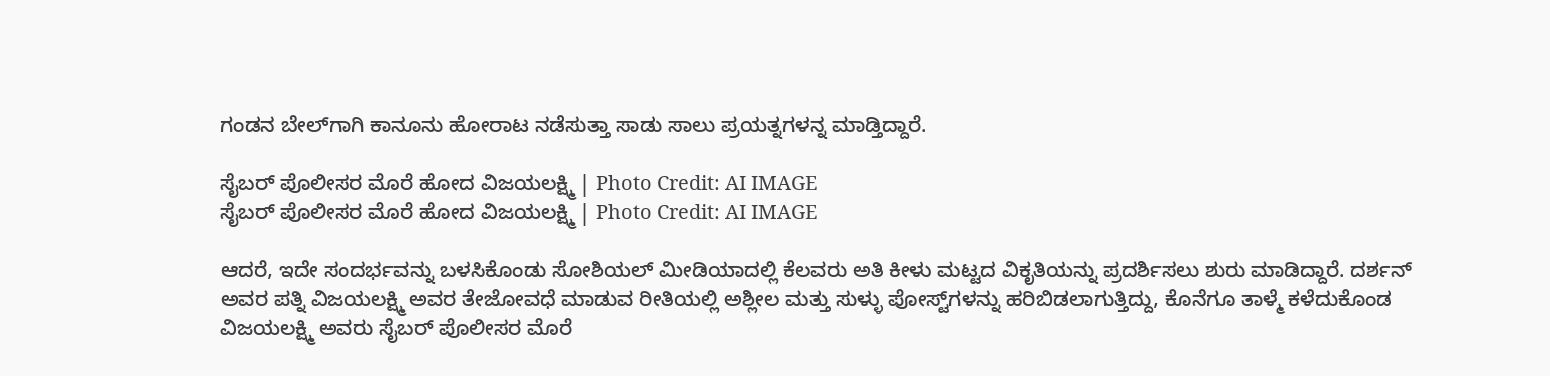ಗಂಡನ ಬೇಲ್‌ಗಾಗಿ ಕಾನೂನು ಹೋರಾಟ ನಡೆಸುತ್ತಾ ಸಾಡು ಸಾಲು ಪ್ರಯತ್ನಗಳನ್ನ ಮಾಡ್ತಿದ್ದಾರೆ.

ಸೈಬರ್ ಪೊಲೀಸರ ಮೊರೆ ಹೋದ ವಿಜಯಲಕ್ಷ್ಮಿ | Photo Credit: AI IMAGE
ಸೈಬರ್ ಪೊಲೀಸರ ಮೊರೆ ಹೋದ ವಿಜಯಲಕ್ಷ್ಮಿ | Photo Credit: AI IMAGE

ಆದರೆ, ಇದೇ ಸಂದರ್ಭವನ್ನು ಬಳಸಿಕೊಂಡು ಸೋಶಿಯಲ್ ಮೀಡಿಯಾದಲ್ಲಿ ಕೆಲವರು ಅತಿ ಕೀಳು ಮಟ್ಟದ ವಿಕೃತಿಯನ್ನು ಪ್ರದರ್ಶಿಸಲು ಶುರು ಮಾಡಿದ್ದಾರೆ. ದರ್ಶನ್ ಅವರ ಪತ್ನಿ ವಿಜಯಲಕ್ಷ್ಮಿ ಅವರ ತೇಜೋವಧೆ ಮಾಡುವ ರೀತಿಯಲ್ಲಿ ಅಶ್ಲೀಲ ಮತ್ತು ಸುಳ್ಳು ಪೋಸ್ಟ್‌ಗಳನ್ನು ಹರಿಬಿಡಲಾಗುತ್ತಿದ್ದು, ಕೊನೆಗೂ ತಾಳ್ಮೆ ಕಳೆದುಕೊಂಡ ವಿಜಯಲಕ್ಷ್ಮಿ ಅವರು ಸೈಬರ್ ಪೊಲೀಸರ ಮೊರೆ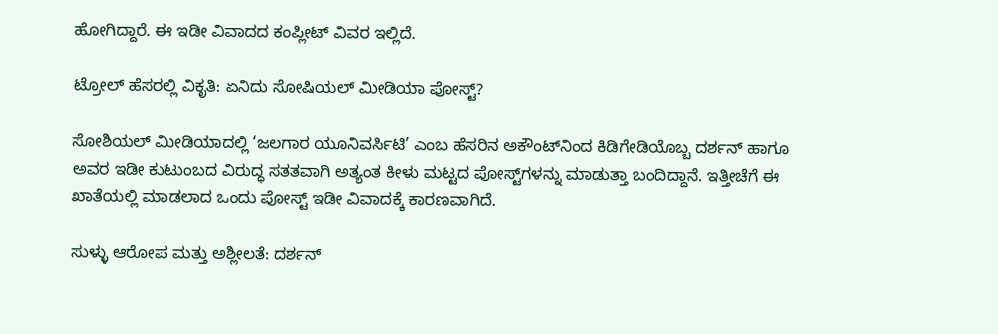ಹೋಗಿದ್ದಾರೆ. ಈ ಇಡೀ ವಿವಾದದ ಕಂಪ್ಲೀಟ್ ವಿವರ ಇಲ್ಲಿದೆ.

ಟ್ರೋಲ್ ಹೆಸರಲ್ಲಿ ವಿಕೃತಿ: ಏನಿದು ಸೋಷಿಯಲ್ ಮೀಡಿಯಾ ಪೋಸ್ಟ್?

ಸೋಶಿಯಲ್ ಮೀಡಿಯಾದಲ್ಲಿ ‘ಜಲಗಾರ ಯೂನಿವರ್ಸಿಟಿ’ ಎಂಬ ಹೆಸರಿನ ಅಕೌಂಟ್‌ನಿಂದ ಕಿಡಿಗೇಡಿಯೊಬ್ಬ ದರ್ಶನ್ ಹಾಗೂ ಅವರ ಇಡೀ ಕುಟುಂಬದ ವಿರುದ್ಧ ಸತತವಾಗಿ ಅತ್ಯಂತ ಕೀಳು ಮಟ್ಟದ ಪೋಸ್ಟ್‌ಗಳನ್ನು ಮಾಡುತ್ತಾ ಬಂದಿದ್ದಾನೆ. ಇತ್ತೀಚೆಗೆ ಈ ಖಾತೆಯಲ್ಲಿ ಮಾಡಲಾದ ಒಂದು ಪೋಸ್ಟ್ ಇಡೀ ವಿವಾದಕ್ಕೆ ಕಾರಣವಾಗಿದೆ.

ಸುಳ್ಳು ಆರೋಪ ಮತ್ತು ಅಶ್ಲೀಲತೆ: ದರ್ಶನ್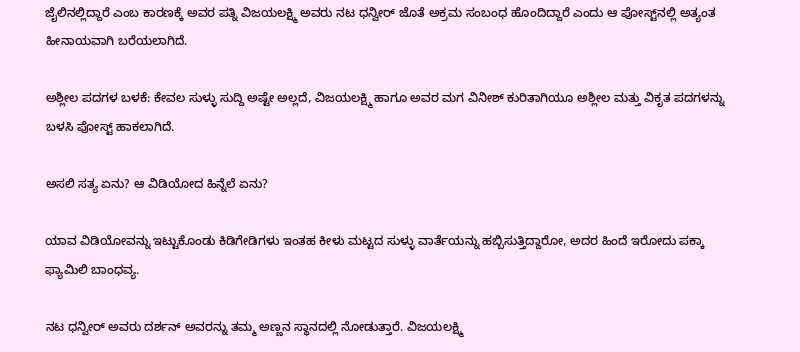ಜೈಲಿನಲ್ಲಿದ್ದಾರೆ ಎಂಬ ಕಾರಣಕ್ಕೆ ಅವರ ಪತ್ನಿ ವಿಜಯಲಕ್ಷ್ಮಿ ಅವರು ನಟ ಧನ್ವೀರ್ ಜೊತೆ ಅಕ್ರಮ ಸಂಬಂಧ ಹೊಂದಿದ್ದಾರೆ ಎಂದು ಆ ಪೋಸ್ಟ್‌ನಲ್ಲಿ ಅತ್ಯಂತ ಹೀನಾಯವಾಗಿ ಬರೆಯಲಾಗಿದೆ.

ಅಶ್ಲೀಲ ಪದಗಳ ಬಳಕೆ: ಕೇವಲ ಸುಳ್ಳು ಸುದ್ದಿ ಅಷ್ಟೇ ಅಲ್ಲದೆ, ವಿಜಯಲಕ್ಷ್ಮಿ ಹಾಗೂ ಅವರ ಮಗ ವಿನೀಶ್ ಕುರಿತಾಗಿಯೂ ಅಶ್ಲೀಲ ಮತ್ತು ವಿಕೃತ ಪದಗಳನ್ನು ಬಳಸಿ ಪೋಸ್ಟ್ ಹಾಕಲಾಗಿದೆ.

ಅಸಲಿ ಸತ್ಯ ಏನು? ಆ ವಿಡಿಯೋದ ಹಿನ್ನೆಲೆ ಏನು?

ಯಾವ ವಿಡಿಯೋವನ್ನು ಇಟ್ಟುಕೊಂಡು ಕಿಡಿಗೇಡಿಗಳು ಇಂತಹ ಕೀಳು ಮಟ್ಟದ ಸುಳ್ಳು ವಾರ್ತೆಯನ್ನು ಹಬ್ಬಿಸುತ್ತಿದ್ದಾರೋ, ಅದರ ಹಿಂದೆ ಇರೋದು ಪಕ್ಕಾ ಫ್ಯಾಮಿಲಿ ಬಾಂಧವ್ಯ.

ನಟ ಧನ್ವೀರ್ ಅವರು ದರ್ಶನ್ ಅವರನ್ನು ತಮ್ಮ ಅಣ್ಣನ ಸ್ಥಾನದಲ್ಲಿ ನೋಡುತ್ತಾರೆ. ವಿಜಯಲಕ್ಷ್ಮಿ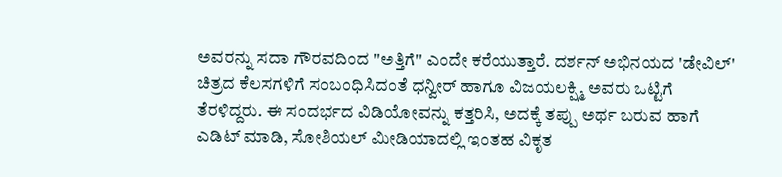ಅವರನ್ನು ಸದಾ ಗೌರವದಿಂದ "ಅತ್ತಿಗೆ" ಎಂದೇ ಕರೆಯುತ್ತಾರೆ. ದರ್ಶನ್ ಅಭಿನಯದ 'ಡೇವಿಲ್' ಚಿತ್ರದ ಕೆಲಸಗಳಿಗೆ ಸಂಬಂಧಿಸಿದಂತೆ ಧನ್ವೀರ್ ಹಾಗೂ ವಿಜಯಲಕ್ಷ್ಮಿ ಅವರು ಒಟ್ಟಿಗೆ ತೆರಳಿದ್ದರು. ಈ ಸಂದರ್ಭದ ವಿಡಿಯೋವನ್ನು ಕತ್ತರಿಸಿ, ಅದಕ್ಕೆ ತಪ್ಪು ಅರ್ಥ ಬರುವ ಹಾಗೆ ಎಡಿಟ್ ಮಾಡಿ, ಸೋಶಿಯಲ್ ಮೀಡಿಯಾದಲ್ಲಿ ಇಂತಹ ವಿಕೃತ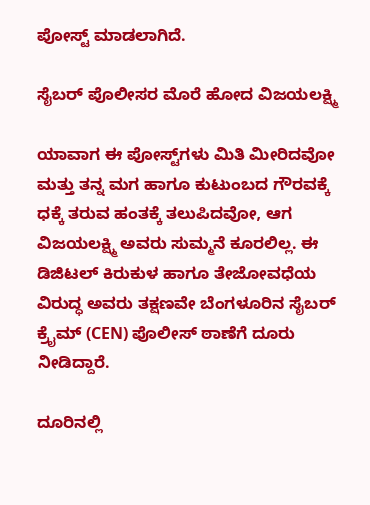ಪೋಸ್ಟ್ ಮಾಡಲಾಗಿದೆ.

ಸೈಬರ್ ಪೊಲೀಸರ ಮೊರೆ ಹೋದ ವಿಜಯಲಕ್ಷ್ಮಿ

ಯಾವಾಗ ಈ ಪೋಸ್ಟ್‌ಗಳು ಮಿತಿ ಮೀರಿದವೋ ಮತ್ತು ತನ್ನ ಮಗ ಹಾಗೂ ಕುಟುಂಬದ ಗೌರವಕ್ಕೆ ಧಕ್ಕೆ ತರುವ ಹಂತಕ್ಕೆ ತಲುಪಿದವೋ, ಆಗ ವಿಜಯಲಕ್ಷ್ಮಿ ಅವರು ಸುಮ್ಮನೆ ಕೂರಲಿಲ್ಲ. ಈ ಡಿಜಿಟಲ್ ಕಿರುಕುಳ ಹಾಗೂ ತೇಜೋವಧೆಯ ವಿರುದ್ಧ ಅವರು ತಕ್ಷಣವೇ ಬೆಂಗಳೂರಿನ ಸೈಬರ್ ಕ್ರೈಮ್ (CEN) ಪೊಲೀಸ್ ಠಾಣೆಗೆ ದೂರು ನೀಡಿದ್ದಾರೆ.

ದೂರಿನಲ್ಲಿ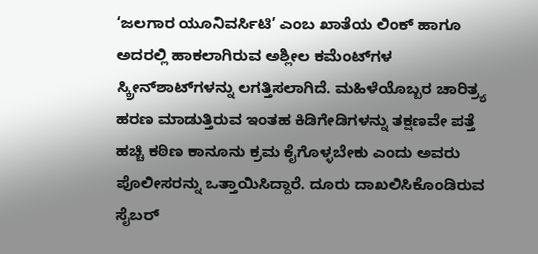‘ಜಲಗಾರ ಯೂನಿವರ್ಸಿಟಿ’ ಎಂಬ ಖಾತೆಯ ಲಿಂಕ್ ಹಾಗೂ ಅದರಲ್ಲಿ ಹಾಕಲಾಗಿರುವ ಅಶ್ಲೀಲ ಕಮೆಂಟ್‌ಗಳ ಸ್ಕ್ರೀನ್‌ಶಾಟ್‌ಗಳನ್ನು ಲಗತ್ತಿಸಲಾಗಿದೆ. ಮಹಿಳೆಯೊಬ್ಬರ ಚಾರಿತ್ರ್ಯ ಹರಣ ಮಾಡುತ್ತಿರುವ ಇಂತಹ ಕಿಡಿಗೇಡಿಗಳನ್ನು ತಕ್ಷಣವೇ ಪತ್ತೆ ಹಚ್ಚಿ ಕಠಿಣ ಕಾನೂನು ಕ್ರಮ ಕೈಗೊಳ್ಳಬೇಕು ಎಂದು ಅವರು ಪೊಲೀಸರನ್ನು ಒತ್ತಾಯಿಸಿದ್ದಾರೆ. ದೂರು ದಾಖಲಿಸಿಕೊಂಡಿರುವ ಸೈಬರ್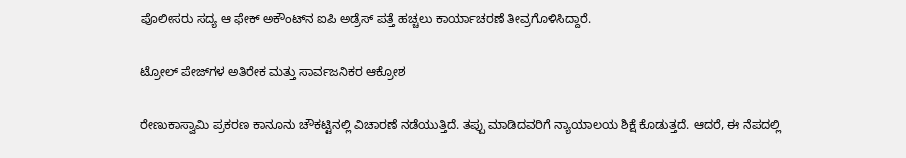ಪೊಲೀಸರು ಸದ್ಯ ಆ ಫೇಕ್ ಅಕೌಂಟ್‌ನ ಐಪಿ ಅಡ್ರೆಸ್ ಪತ್ತೆ ಹಚ್ಚಲು ಕಾರ್ಯಾಚರಣೆ ತೀವ್ರಗೊಳಿಸಿದ್ದಾರೆ.

ಟ್ರೋಲ್ ಪೇಜ್‌ಗಳ ಅತಿರೇಕ ಮತ್ತು ಸಾರ್ವಜನಿಕರ ಆಕ್ರೋಶ

ರೇಣುಕಾಸ್ವಾಮಿ ಪ್ರಕರಣ ಕಾನೂನು ಚೌಕಟ್ಟಿನಲ್ಲಿ ವಿಚಾರಣೆ ನಡೆಯುತ್ತಿದೆ. ತಪ್ಪು ಮಾಡಿದವರಿಗೆ ನ್ಯಾಯಾಲಯ ಶಿಕ್ಷೆ ಕೊಡುತ್ತದೆ. ಆದರೆ, ಈ ನೆಪದಲ್ಲಿ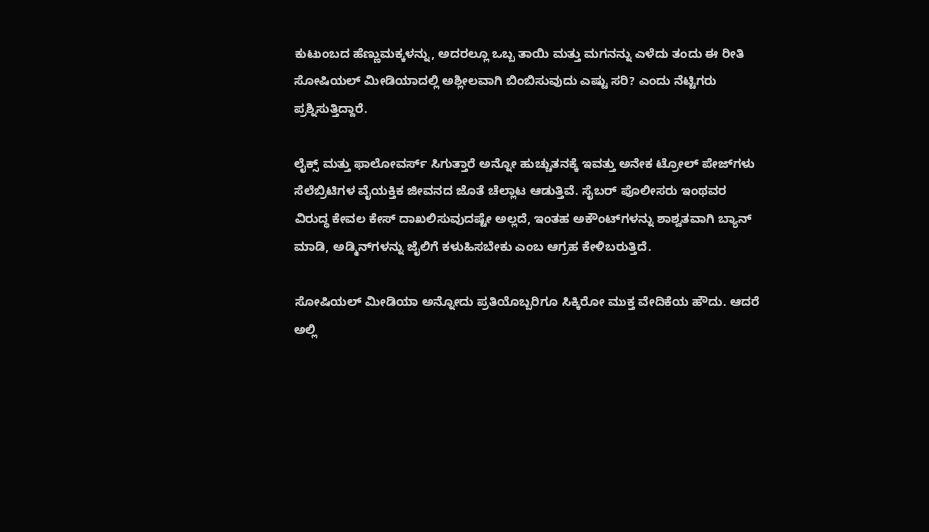ಕುಟುಂಬದ ಹೆಣ್ಣುಮಕ್ಕಳನ್ನು, ಅದರಲ್ಲೂ ಒಬ್ಬ ತಾಯಿ ಮತ್ತು ಮಗನನ್ನು ಎಳೆದು ತಂದು ಈ ರೀತಿ ಸೋಷಿಯಲ್ ಮೀಡಿಯಾದಲ್ಲಿ ಅಶ್ಲೀಲವಾಗಿ ಬಿಂಬಿಸುವುದು ಎಷ್ಟು ಸರಿ? ಎಂದು ನೆಟ್ಟಿಗರು ಪ್ರಶ್ನಿಸುತ್ತಿದ್ದಾರೆ.

ಲೈಕ್ಸ್ ಮತ್ತು ಫಾಲೋವರ್ಸ್ ಸಿಗುತ್ತಾರೆ ಅನ್ನೋ ಹುಚ್ಚುತನಕ್ಕೆ ಇವತ್ತು ಅನೇಕ ಟ್ರೋಲ್ ಪೇಜ್‌ಗಳು ಸೆಲೆಬ್ರಿಟಿಗಳ ವೈಯಕ್ತಿಕ ಜೀವನದ ಜೊತೆ ಚೆಲ್ಲಾಟ ಆಡುತ್ತಿವೆ. ಸೈಬರ್ ಪೊಲೀಸರು ಇಂಥವರ ವಿರುದ್ಧ ಕೇವಲ ಕೇಸ್ ದಾಖಲಿಸುವುದಷ್ಟೇ ಅಲ್ಲದೆ, ಇಂತಹ ಅಕೌಂಟ್‌ಗಳನ್ನು ಶಾಶ್ವತವಾಗಿ ಬ್ಯಾನ್ ಮಾಡಿ, ಅಡ್ಮಿನ್‌ಗಳನ್ನು ಜೈಲಿಗೆ ಕಳುಹಿಸಬೇಕು ಎಂಬ ಆಗ್ರಹ ಕೇಳಿಬರುತ್ತಿದೆ.

ಸೋಷಿಯಲ್ ಮೀಡಿಯಾ ಅನ್ನೋದು ಪ್ರತಿಯೊಬ್ಬರಿಗೂ ಸಿಕ್ಕಿರೋ ಮುಕ್ತ ವೇದಿಕೆಯ ಹೌದು. ಆದರೆ ಅಲ್ಲಿ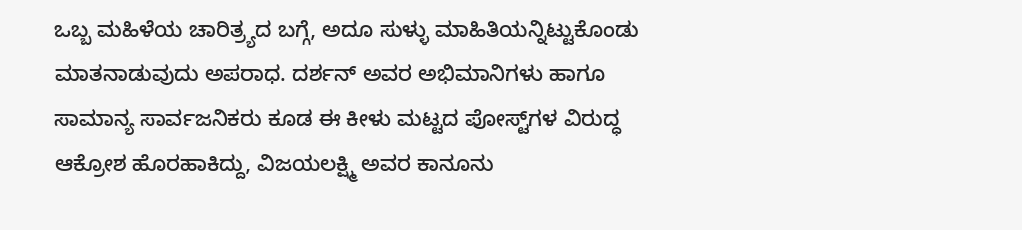ಒಬ್ಬ ಮಹಿಳೆಯ ಚಾರಿತ್ರ್ಯದ ಬಗ್ಗೆ, ಅದೂ ಸುಳ್ಳು ಮಾಹಿತಿಯನ್ನಿಟ್ಟುಕೊಂಡು ಮಾತನಾಡುವುದು ಅಪರಾಧ. ದರ್ಶನ್ ಅವರ ಅಭಿಮಾನಿಗಳು ಹಾಗೂ ಸಾಮಾನ್ಯ ಸಾರ್ವಜನಿಕರು ಕೂಡ ಈ ಕೀಳು ಮಟ್ಟದ ಪೋಸ್ಟ್‌ಗಳ ವಿರುದ್ಧ ಆಕ್ರೋಶ ಹೊರಹಾಕಿದ್ದು, ವಿಜಯಲಕ್ಷ್ಮಿ ಅವರ ಕಾನೂನು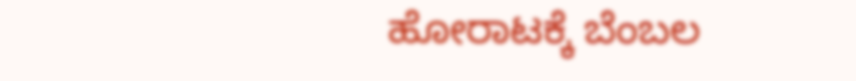ಹೋರಾಟಕ್ಕೆ ಬೆಂಬಲ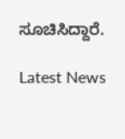ಸೂಚಿಸಿದ್ದಾರೆ.

Latest News